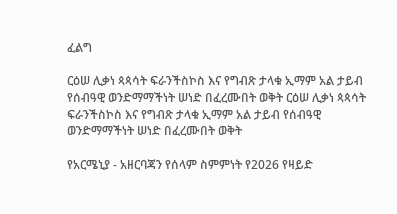ፈልግ

ርዕሠ ሊቃነ ጳጳሳት ፍራንችስኮስ እና የግብጽ ታላቁ ኢማም አል ታይብ የሰብዓዊ ወንድማማችነት ሠነድ በፈረሙበት ወቅት ርዕሠ ሊቃነ ጳጳሳት ፍራንችስኮስ እና የግብጽ ታላቁ ኢማም አል ታይብ የሰብዓዊ ወንድማማችነት ሠነድ በፈረሙበት ወቅት

የአርሜኒያ - አዘርባጃን የሰላም ስምምነት የ2026 የዛይድ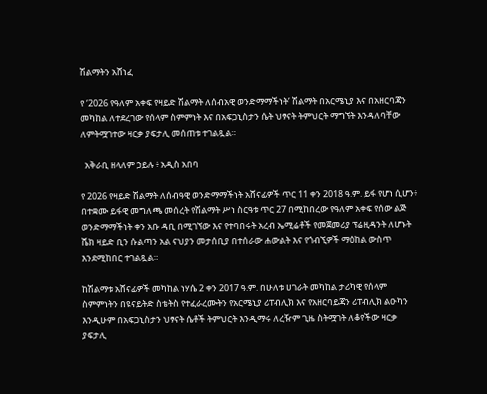ሽልማትን አሸነፈ

የ ‘2026 የዓለም አቀፍ የዛይድ ሽልማት ለሰብአዊ ወንድማማችነት’ ሽልማት በአርሜኒያ እና በአዘርባጃን መካከል ለተደረገው የሰላም ስምምነት እና በአፍጋኒስታን ሴት ህፃናት ትምህርት ማግኘት እንዳለባቸው ለምትሟገተው ዛርቃ ያፍታሊ መሰጠቱ ተገልጿል።

  አቅራቢ ዘላለም ኃይሉ ፥ አዲስ አበባ

የ 2026 የዛይድ ሽልማት ለሰብዓዊ ወንድማማችነት አሸናፊዎች ጥር 11 ቀን 2018 ዓ.ም. ይፋ የሆነ ሲሆን፥ በተቋሙ ይፋዊ መግለጫ መሰረት የሽልማት ሥነ ስርዓቱ ጥር 27 በሚከበረው የዓለም አቀፍ የሰው ልጅ ወንድማማችነት ቀን አቡ ዳቢ በሚገኘው እና የተባበሩት አረብ ኤሚሬቶች የመጀመሪያ ፕሬዚዳንት ለሆኑት ሼክ ዛይድ ቢን ሱልጣን አል ናህያን መታሰቢያ በተሰራው ሐውልት እና የጎብኚዎች ማዕከል ውስጥ እንደሚከበር ተገልጿል።

ከሽልማቱ አሸናፊዎች መካከል ነሃሴ 2 ቀን 2017 ዓ.ም. በሁለቱ ሀገራት መካከል ታሪካዊ የሰላም ስምምነትን በዩናይትድ ስቴትስ የተፈራረሙትን የአርሜኒያ ሪፐብሊክ እና የአዘርባይጃን ሪፐብሊክ ልዑካን እንዲሁም በአፍጋኒስታን ህፃናት ሴቶች ትምህርት እንዲማሩ ለረዥም ጊዜ ስትሟገት ለቆየችው ዛርቃ ያፍታሊ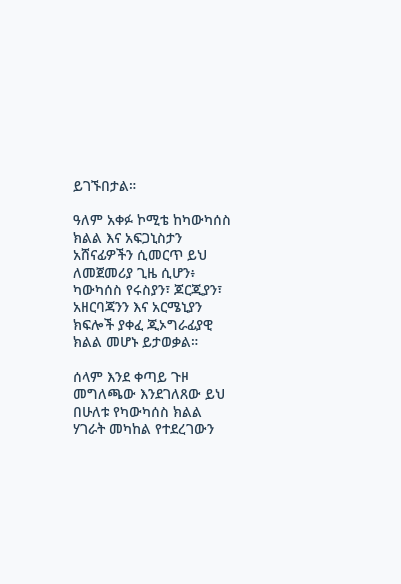ይገኙበታል።

ዓለም አቀፉ ኮሚቴ ከካውካሰስ ክልል እና አፍጋኒስታን አሸናፊዎችን ሲመርጥ ይህ ለመጀመሪያ ጊዜ ሲሆን፥ ካውካሰስ የሩስያን፣ ጆርጂያን፣ አዘርባጃንን እና አርሜኒያን ክፍሎች ያቀፈ ጂኦግራፊያዊ ክልል መሆኑ ይታወቃል።

ሰላም እንደ ቀጣይ ጉዞ
መግለጫው እንደገለጸው ይህ በሁለቱ የካውካሰስ ክልል ሃገራት መካከል የተደረገውን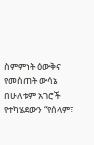ስምምነት ዕውቅና የመስጠት ውሳኔ በሁለቱም አገሮች የተካሄደውን “የሰላም፣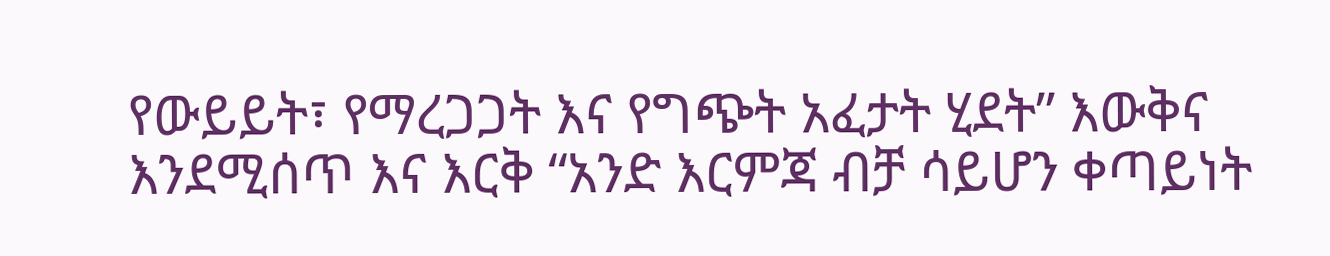የውይይት፣ የማረጋጋት እና የግጭት አፈታት ሂደት” እውቅና እንደሚሰጥ እና እርቅ “አንድ እርምጃ ብቻ ሳይሆን ቀጣይነት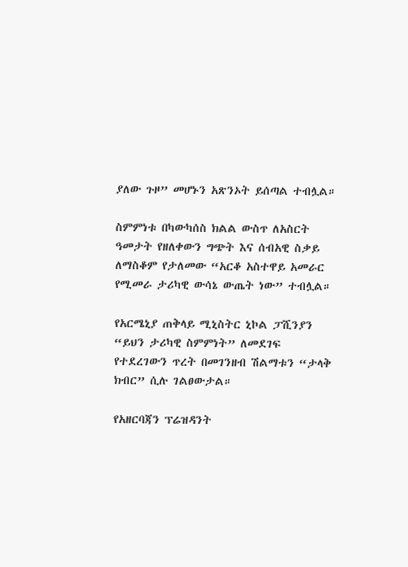ያለው ጉዞ” መሆኑን አጽንኦት ይሰጣል ተብሏል።

ስምምነቱ በካውካሰስ ክልል ውስጥ ለአስርት ዓመታት የዘለቀውን ግጭት እና ሰብአዊ ስቃይ ለማስቆም የታለመው “አርቆ አስተዋይ አመራር የሚመራ ታሪካዊ ውሳኔ ውጤት ነው” ተብሏል።

የአርሜኒያ ጠቅላይ ሚኒስትር ኒኮል ፓሺንያን “ይህን ታሪካዊ ስምምነት” ለመደገፍ የተደረገውን ጥረት በመገንዘብ ሽልማቱን “ታላቅ ክብር” ሲሉ ገልፀውታል።

የአዘርባጃን ፕሬዝዳንት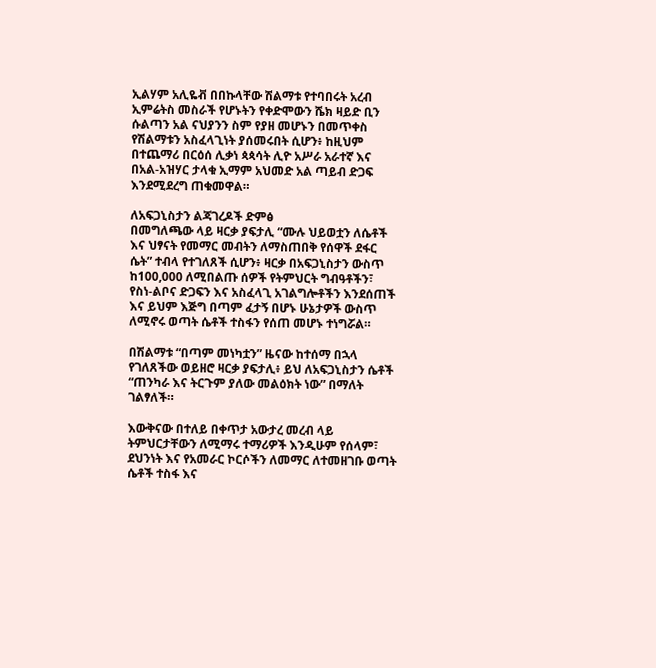ኢልሃም አሊዬቭ በበኩላቸው ሽልማቱ የተባበሩት አረብ ኢምሬትስ መስራች የሆኑትን የቀድሞውን ሼክ ዛይድ ቢን ሱልጣን አል ናህያንን ስም የያዘ መሆኑን በመጥቀስ የሽልማቱን አስፈላጊነት ያሰመሩበት ሲሆን፥ ከዚህም በተጨማሪ በርዕሰ ሊቃነ ጳጳሳት ሊዮ አሥራ አራተኛ እና በአል-አዝሃር ታላቁ ኢማም አህመድ አል ጣይብ ድጋፍ እንደሚደረግ ጠቁመዋል።

ለአፍጋኒስታን ልጃገረዶች ድምፅ
በመግለጫው ላይ ዛርቃ ያፍታሊ “ሙሉ ህይወቷን ለሴቶች እና ህፃናት የመማር መብትን ለማስጠበቅ የሰዋች ደፋር ሴት” ተብላ የተገለጸች ሲሆን፥ ዛርቃ በአፍጋኒስታን ውስጥ ከ100,000 ለሚበልጡ ሰዎች የትምህርት ግብዓቶችን፣ የስነ-ልቦና ድጋፍን እና አስፈላጊ አገልግሎቶችን እንደሰጠች እና ይህም እጅግ በጣም ፈታኝ በሆኑ ሁኔታዎች ውስጥ ለሚኖሩ ወጣት ሴቶች ተስፋን የሰጠ መሆኑ ተነግሯል።

በሽልማቱ “በጣም መነካቷን” ዜናው ከተሰማ በኋላ የገለጸችው ወይዘሮ ዛርቃ ያፍታሊ፥ ይህ ለአፍጋኒስታን ሴቶች “ጠንካራ እና ትርጉም ያለው መልዕክት ነው” በማለት ገልፃለች።

እውቅናው በተለይ በቀጥታ አውታረ መረብ ላይ ትምህርታቸውን ለሚማሩ ተማሪዎች እንዲሁም የሰላም፣ ደህንነት እና የአመራር ኮርሶችን ለመማር ለተመዘገቡ ወጣት ሴቶች ተስፋ እና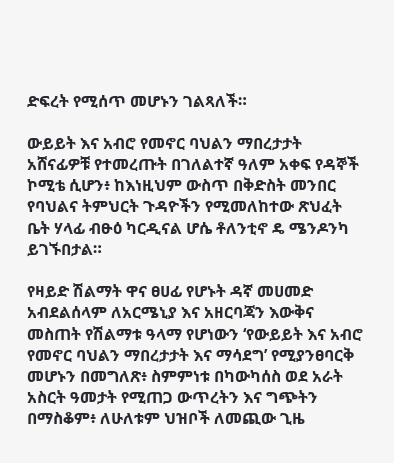ድፍረት የሚሰጥ መሆኑን ገልጻለች።

ውይይት እና አብሮ የመኖር ባህልን ማበረታታት
አሸናፊዎቹ የተመረጡት በገለልተኛ ዓለም አቀፍ የዳኞች ኮሚቴ ሲሆን፥ ከእነዚህም ውስጥ በቅድስት መንበር የባህልና ትምህርት ጉዳዮችን የሚመለከተው ጽህፈት ቤት ሃላፊ ብፁዕ ካርዲናል ሆሴ ቶለንቲኖ ዴ ሜንዶንካ ይገኙበታል።

የዛይድ ሽልማት ዋና ፀሀፊ የሆኑት ዳኛ መሀመድ አብደልሰላም ለአርሜኒያ እና አዘርባጃን እውቅና መስጠት የሽልማቱ ዓላማ የሆነውን ‘የውይይት እና አብሮ የመኖር ባህልን ማበረታታት እና ማሳደግ’ የሚያንፀባርቅ መሆኑን በመግለጽ፥ ስምምነቱ በካውካሰስ ወደ አራት አስርት ዓመታት የሚጠጋ ውጥረትን እና ግጭትን በማስቆም፥ ለሁለቱም ህዝቦች ለመጪው ጊዜ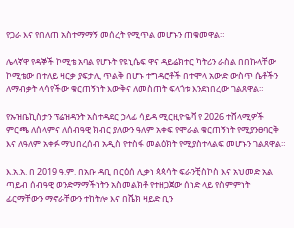የጋራ እና የበለጠ አስተማማኝ መሰረት የሚጥል መሆኑን ጠቁመዋል።

ሌላኛዋ የዳኞች ኮሚቴ አባል የሆኑት የዩኒሴፍ ዋና ዳይሬክተር ካትሪን ራስል በበኩላቸው ኮሚቴው በተለይ ዛርቃ ያፍታሊ ጥልቅ በሆኑ ተግዳሮቶች በተሞላ አውድ ውስጥ ሴቶችን ለማብቃት ላሳየችው ቁርጠኝነት እውቅና ለመስጠት ፍላጎቱ እንደነበረው ገልጸዋል።

የኡዝቤኪስታን ፕሬዝዳንት አስተዳደር ኃላፊ ሳይዳ ሚርዚዮዬቫ የ 2026 ተሸላሚዎች ምርጫ ለሰላምና ለሰብዓዊ ክብር ያለውን ዓለም አቀፍ የሞራል ቁርጠኝነት የሚያንፀባርቅ እና ለዓለም አቀፉ ማህበረሰብ አዲስ የተስፋ መልዕክት የሚያስተላልፍ መሆኑን ገልጸዋል።

እ.አ.አ. በ 2019 ዓ.ም. በአቡ ዳቢ በርዕሰ ሊቃነ ጳጳሳት ፍራንቺስኮስ እና አህመድ አል ጣይብ ሰብዓዊ ወንድማማችነትን አስመልክቶ የተዘጋጀው ሰነድ ላይ የስምምነት ፊርማቸውን ማኖራቸውን ተከትሎ እና በሼክ ዛይድ ቢን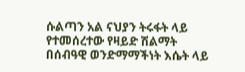ሱልጣን አል ናህያን ትሩፋት ላይ የተመሰረተው የዛይድ ሽልማት በሰብዓዊ ወንድማማችነት እሴት ላይ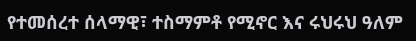የተመሰረተ ሰላማዊ፣ ተስማምቶ የሚኖር እና ሩህሩህ ዓለም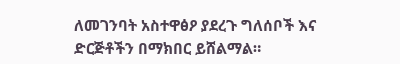ለመገንባት አስተዋፅዖ ያደረጉ ግለሰቦች እና ድርጅቶችን በማክበር ይሸልማል።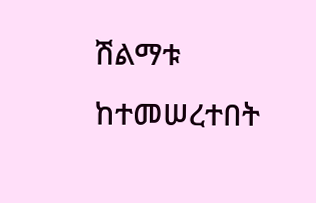ሽልማቱ ከተመሠረተበት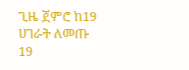ጊዜ ጀምሮ ከ19 ሀገራት ለመጡ 19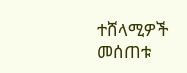ተሸላሚዎች መሰጠቱ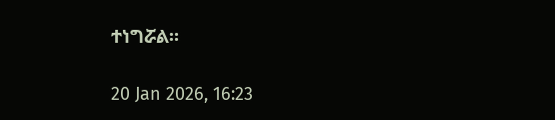ተነግሯል።

20 Jan 2026, 16:23